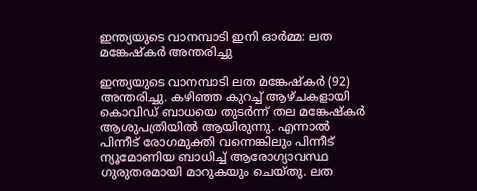ഇന്ത്യയുടെ വാനമ്പാടി ഇനി ഓര്‍മ്മ: ലത മങ്കേഷ്‌കര്‍ അന്തരിച്ചു

ഇന്ത്യയുടെ വാനമ്പാടി ലത മങ്കേഷ്‌കര്‍ (92) അന്തരിച്ചു. കഴിഞ്ഞ കുറച്ച് ആഴ്ചകളായി കൊവിഡ് ബാധയെ തുടര്‍ന്ന് തല മങ്കേഷ്‌കര്‍ ആശുപത്രിയില്‍ ആയിരുന്നു. എന്നാല്‍ പിന്നീട് രോഗമുക്തി വന്നെങ്കിലും പിന്നീട് ന്യൂമോണിയ ബാധിച്ച് ആരോഗ്യാവസ്ഥ ഗുരുതരമായി മാറുകയും ചെയ്തു. ലത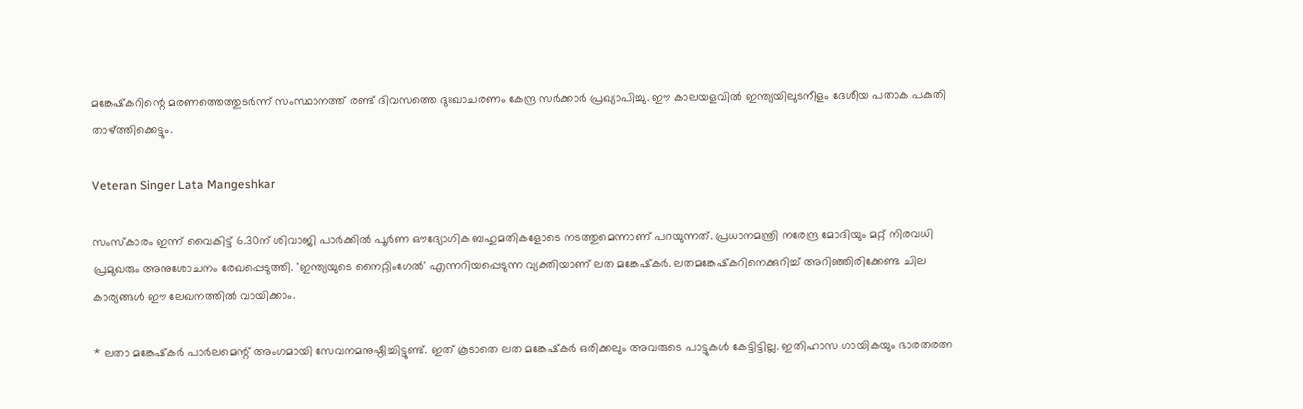മങ്കേഷ്‌കറിന്റെ മരണത്തെത്തുടര്‍ന്ന് സംസ്ഥാനത്ത് രണ്ട് ദിവസത്തെ ദുഃഖാചരണം കേന്ദ്ര സര്‍ക്കാര്‍ പ്രഖ്യാപിച്ചു. ഈ കാലയളവില്‍ ഇന്ത്യയിലുടനീളം ദേശീയ പതാക പകുതി താഴ്ത്തിക്കെട്ടും.

Veteran Singer Lata Mangeshkar

സംസ്‌കാരം ഇന്ന് വൈകിട്ട് 6.30ന് ശിവാജി പാര്‍ക്കില്‍ പൂര്‍ണ ഔദ്യോഗിക ബഹുമതികളോടെ നടത്തുമെന്നാണ് പറയുന്നത്. പ്രധാനമന്ത്രി നരേന്ദ്ര മോദിയും മറ്റ് നിരവധി പ്രമുഖരും അനുശോചനം രേഖപ്പെടുത്തി. 'ഇന്ത്യയുടെ നൈറ്റിംഗേല്‍' എന്നറിയപ്പെടുന്ന വ്യക്തിയാണ് ലത മങ്കേഷ്‌കര്‍. ലതമങ്കേഷ്‌കറിനെക്കുറിച്ച് അറിഞ്ഞിരിക്കേണ്ട ചില കാര്യങ്ങള്‍ ഈ ലേഖനത്തില്‍ വായിക്കാം.

* ലതാ മങ്കേഷ്‌കര്‍ പാര്‍ലമെന്റ് അംഗമായി സേവനമനുഷ്ഠിച്ചിട്ടുണ്ട്. ഇത് കൂടാതെ ലത മങ്കേഷ്‌കര്‍ ഒരിക്കലും അവരുടെ പാട്ടുകള്‍ കേട്ടിട്ടില്ല. ഇതിഹാസ ഗായികയും ഭാരതരത്ന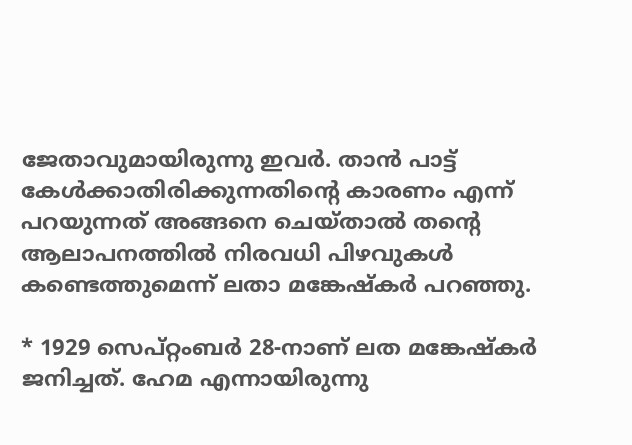ജേതാവുമായിരുന്നു ഇവര്‍. താന്‍ പാട്ട് കേള്‍ക്കാതിരിക്കുന്നതിന്റെ കാരണം എന്ന് പറയുന്നത് അങ്ങനെ ചെയ്താല്‍ തന്റെ ആലാപനത്തില്‍ നിരവധി പിഴവുകള്‍ കണ്ടെത്തുമെന്ന് ലതാ മങ്കേഷ്‌കര്‍ പറഞ്ഞു.

* 1929 സെപ്റ്റംബര്‍ 28-നാണ് ലത മങ്കേഷ്‌കര്‍ ജനിച്ചത്. ഹേമ എന്നായിരുന്നു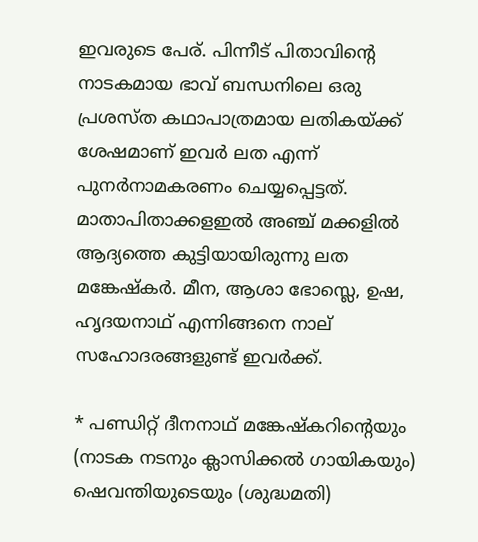ഇവരുടെ പേര്. പിന്നീട് പിതാവിന്റെ നാടകമായ ഭാവ് ബന്ധനിലെ ഒരു പ്രശസ്ത കഥാപാത്രമായ ലതികയ്ക്ക് ശേഷമാണ് ഇവര്‍ ലത എന്ന് പുനര്‍നാമകരണം ചെയ്യപ്പെട്ടത്. മാതാപിതാക്കളഇല്‍ അഞ്ച് മക്കളില്‍ ആദ്യത്തെ കുട്ടിയായിരുന്നു ലത മങ്കേഷ്‌കര്‍. മീന, ആശാ ഭോസ്ലെ, ഉഷ, ഹൃദയനാഥ് എന്നിങ്ങനെ നാല് സഹോദരങ്ങളുണ്ട് ഇവര്‍ക്ക്.

* പണ്ഡിറ്റ് ദീനനാഥ് മങ്കേഷ്‌കറിന്റെയും (നാടക നടനും ക്ലാസിക്കല്‍ ഗായികയും) ഷെവന്തിയുടെയും (ശുദ്ധമതി)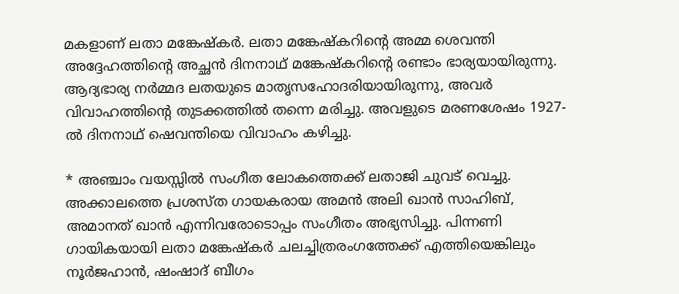മകളാണ് ലതാ മങ്കേഷ്‌കര്‍. ലതാ മങ്കേഷ്‌കറിന്റെ അമ്മ ശെവന്തി അദ്ദേഹത്തിന്റെ അച്ഛന്‍ ദിനനാഥ് മങ്കേഷ്‌കറിന്റെ രണ്ടാം ഭാര്യയായിരുന്നു. ആദ്യഭാര്യ നര്‍മ്മദ ലതയുടെ മാതൃസഹോദരിയായിരുന്നു, അവര്‍ വിവാഹത്തിന്റെ തുടക്കത്തില്‍ തന്നെ മരിച്ചു. അവളുടെ മരണശേഷം 1927-ല്‍ ദിനനാഥ് ഷെവന്തിയെ വിവാഹം കഴിച്ചു.

* അഞ്ചാം വയസ്സില്‍ സംഗീത ലോകത്തെക്ക് ലതാജി ചുവട് വെച്ചു. അക്കാലത്തെ പ്രശസ്ത ഗായകരായ അമന്‍ അലി ഖാന്‍ സാഹിബ്, അമാനത് ഖാന്‍ എന്നിവരോടൊപ്പം സംഗീതം അഭ്യസിച്ചു. പിന്നണി ഗായികയായി ലതാ മങ്കേഷ്‌കര്‍ ചലച്ചിത്രരംഗത്തേക്ക് എത്തിയെങ്കിലും നൂര്‍ജഹാന്‍, ഷംഷാദ് ബീഗം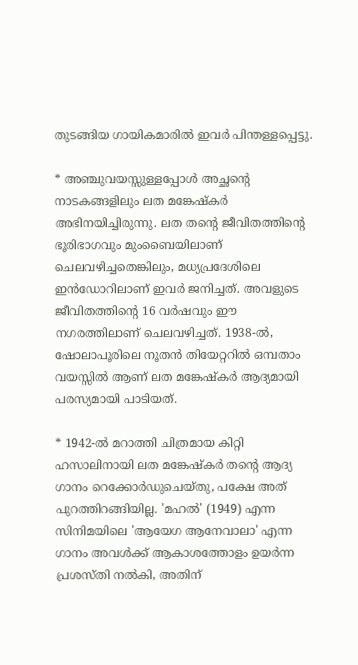തുടങ്ങിയ ഗായികമാരില്‍ ഇവര്‍ പിന്തള്ളപ്പെട്ടു.

* അഞ്ചുവയസ്സുള്ളപ്പോള്‍ അച്ഛന്റെ നാടകങ്ങളിലും ലത മങ്കേഷ്‌കര്‍ അഭിനയിച്ചിരുന്നു. ലത തന്റെ ജീവിതത്തിന്റെ ഭൂരിഭാഗവും മുംബൈയിലാണ് ചെലവഴിച്ചതെങ്കിലും, മധ്യപ്രദേശിലെ ഇന്‍ഡോറിലാണ് ഇവര്‍ ജനിച്ചത്. അവളുടെ ജീവിതത്തിന്റെ 16 വര്‍ഷവും ഈ നഗരത്തിലാണ് ചെലവഴിച്ചത്. 1938-ല്‍, ഷോലാപൂരിലെ നൂതന്‍ തിയേറ്ററില്‍ ഒമ്പതാം വയസ്സില്‍ ആണ് ലത മങ്കേഷ്‌കര്‍ ആദ്യമായി പരസ്യമായി പാടിയത്.

* 1942-ല്‍ മറാത്തി ചിത്രമായ കിറ്റി ഹസാലിനായി ലത മങ്കേഷ്‌കര്‍ തന്റെ ആദ്യ ഗാനം റെക്കോര്‍ഡുചെയ്തു, പക്ഷേ അത് പുറത്തിറങ്ങിയില്ല. 'മഹല്‍' (1949) എന്ന സിനിമയിലെ 'ആയേഗ ആനേവാലാ' എന്ന ഗാനം അവള്‍ക്ക് ആകാശത്തോളം ഉയര്‍ന്ന പ്രശസ്തി നല്‍കി, അതിന്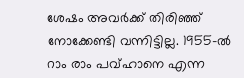ശേഷം അവര്‍ക്ക് തിരിഞ്ഞ് നോക്കേണ്ടി വന്നിട്ടില്ല. 1955-ല്‍ റാം രാം പവ്ഹാനെ എന്ന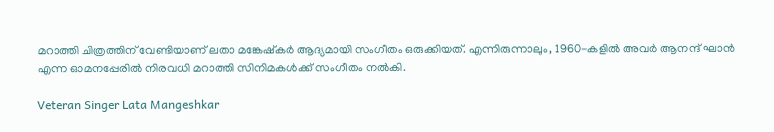മറാത്തി ചിത്രത്തിന് വേണ്ടിയാണ് ലതാ മങ്കേഷ്‌കര്‍ ആദ്യമായി സംഗീതം ഒരുക്കിയത്. എന്നിരുന്നാലും, 1960-കളില്‍ അവര്‍ ആനന്ദ് ഘാന്‍ എന്ന ഓമനപ്പേരില്‍ നിരവധി മറാത്തി സിനിമകള്‍ക്ക് സംഗീതം നല്‍കി.

Veteran Singer Lata Mangeshkar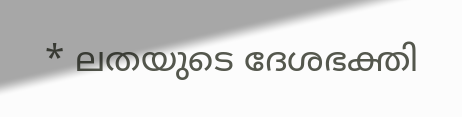* ലതയുടെ ദേശഭക്തി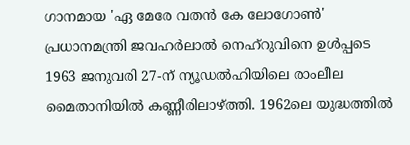ഗാനമായ 'ഏ മേരേ വതന്‍ കേ ലോഗോണ്‍' പ്രധാനമന്ത്രി ജവഹര്‍ലാല്‍ നെഹ്റുവിനെ ഉള്‍പ്പടെ 1963 ജനുവരി 27-ന് ന്യൂഡല്‍ഹിയിലെ രാംലീല മൈതാനിയില്‍ കണ്ണീരിലാഴ്ത്തി. 1962ലെ യുദ്ധത്തില്‍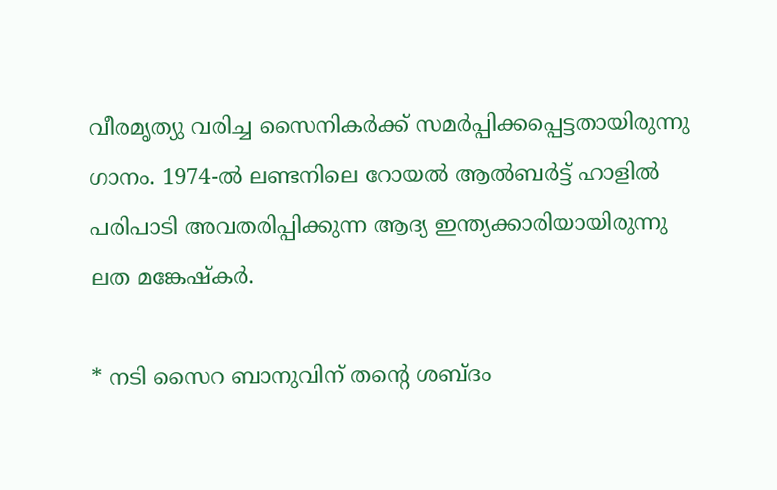വീരമൃത്യു വരിച്ച സൈനികര്‍ക്ക് സമര്‍പ്പിക്കപ്പെട്ടതായിരുന്നു ഗാനം. 1974-ല്‍ ലണ്ടനിലെ റോയല്‍ ആല്‍ബര്‍ട്ട് ഹാളില്‍ പരിപാടി അവതരിപ്പിക്കുന്ന ആദ്യ ഇന്ത്യക്കാരിയായിരുന്നു ലത മങ്കേഷ്‌കര്‍.

* നടി സൈറ ബാനുവിന് തന്റെ ശബ്ദം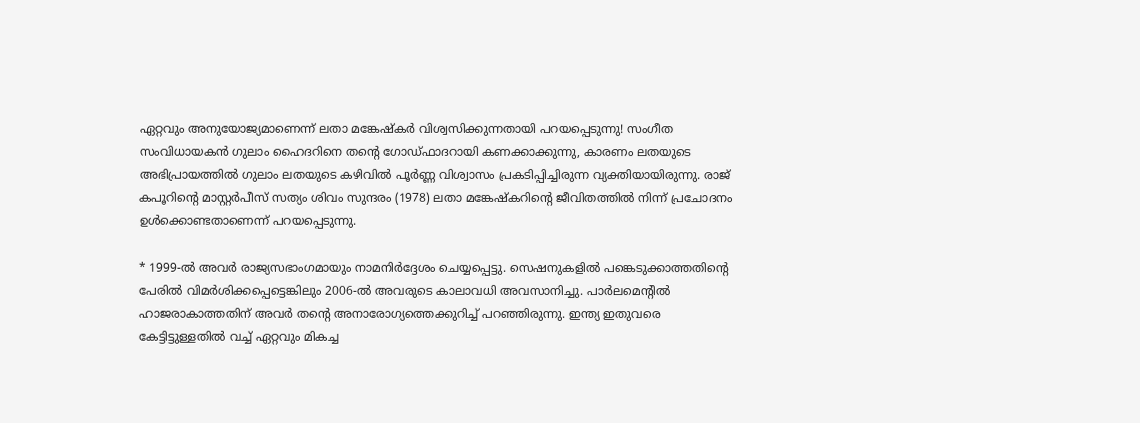ഏറ്റവും അനുയോജ്യമാണെന്ന് ലതാ മങ്കേഷ്‌കര്‍ വിശ്വസിക്കുന്നതായി പറയപ്പെടുന്നു! സംഗീത സംവിധായകന്‍ ഗുലാം ഹൈദറിനെ തന്റെ ഗോഡ്ഫാദറായി കണക്കാക്കുന്നു, കാരണം ലതയുടെ അഭിപ്രായത്തില്‍ ഗുലാം ലതയുടെ കഴിവില്‍ പൂര്‍ണ്ണ വിശ്വാസം പ്രകടിപ്പിച്ചിരുന്ന വ്യക്തിയായിരുന്നു. രാജ് കപൂറിന്റെ മാസ്റ്റര്‍പീസ് സത്യം ശിവം സുന്ദരം (1978) ലതാ മങ്കേഷ്‌കറിന്റെ ജീവിതത്തില്‍ നിന്ന് പ്രചോദനം ഉള്‍ക്കൊണ്ടതാണെന്ന് പറയപ്പെടുന്നു.

* 1999-ല്‍ അവര്‍ രാജ്യസഭാംഗമായും നാമനിര്‍ദ്ദേശം ചെയ്യപ്പെട്ടു. സെഷനുകളില്‍ പങ്കെടുക്കാത്തതിന്റെ പേരില്‍ വിമര്‍ശിക്കപ്പെട്ടെങ്കിലും 2006-ല്‍ അവരുടെ കാലാവധി അവസാനിച്ചു. പാര്‍ലമെന്റില്‍ ഹാജരാകാത്തതിന് അവര്‍ തന്റെ അനാരോഗ്യത്തെക്കുറിച്ച് പറഞ്ഞിരുന്നു. ഇന്ത്യ ഇതുവരെ കേട്ടിട്ടുള്ളതില്‍ വച്ച് ഏറ്റവും മികച്ച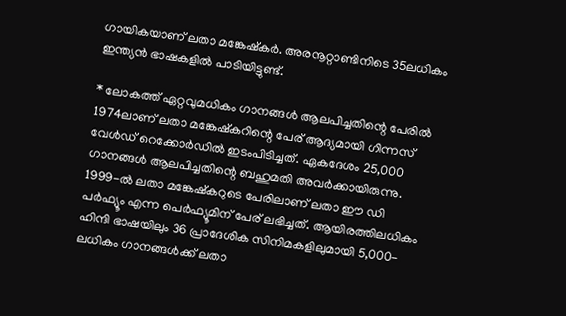ഗായികയാണ് ലതാ മങ്കേഷ്‌കര്‍. അരനൂറ്റാണ്ടിനിടെ 35ലധികം ഇന്ത്യന്‍ ഭാഷകളില്‍ പാടിയിട്ടുണ്ട്.

* ലോകത്ത് ഏറ്റവുമധികം ഗാനങ്ങള്‍ ആലപിച്ചതിന്റെ പേരില്‍ 1974ലാണ് ലതാ മങ്കേഷ്‌കറിന്റെ പേര് ആദ്യമായി ഗിന്നസ് വേള്‍ഡ് റെക്കോര്‍ഡില്‍ ഇടംപിടിച്ചത്. ഏകദേശം 25,000 ഗാനങ്ങള്‍ ആലപിച്ചതിന്റെ ബഹുമതി അവര്‍ക്കായിരുന്നു. 1999-ല്‍ ലതാ മങ്കേഷ്‌കറുടെ പേരിലാണ് ലതാ ഈ ഡി പര്‍ഫ്യൂം എന്ന പെര്‍ഫ്യൂമിന് പേര് ലഭിച്ചത്. ആയിരത്തിലധികം ഹിന്ദി ഭാഷയിലും 36 പ്രാദേശിക സിനിമകളിലുമായി 5,000-ലധികം ഗാനങ്ങള്‍ക്ക് ലതാ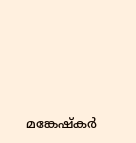മങ്കേഷ്‌കര്‍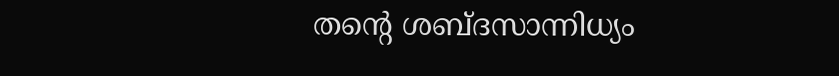തന്റെ ശബ്ദസാന്നിധ്യം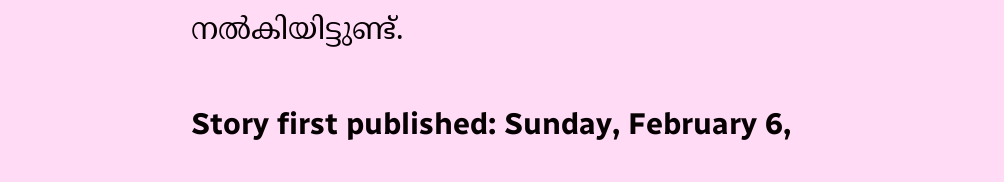നല്‍കിയിട്ടുണ്ട്.

Story first published: Sunday, February 6,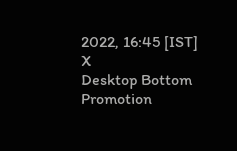2022, 16:45 [IST]
X
Desktop Bottom Promotion